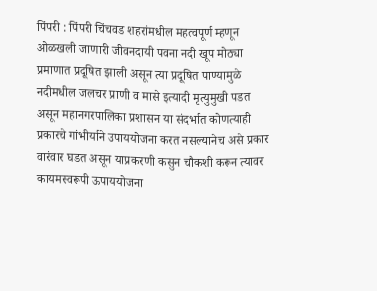पिंपरी : पिंपरी चिंचवड शहरांमधील महत्वपूर्ण म्हणून ओळखली जाणारी जीवनदायी पवना नदी खूप मोठ्या प्रमाणात प्रदूषित झाली असून त्या प्रदूषित पाण्यामुळे नदीमधील जलचर प्राणी व मासे इत्यादी मृत्युमुखी पडत असून महानगरपालिका प्रशासन या संदर्भात कोणत्याही प्रकारचे गांभीर्याने उपाययोजना करत नसल्यानेच असे प्रकार वारंवार घडत असून याप्रकरणी कसुन चौकशी करून त्यावर कायमस्वरूपी ऊपाययोजना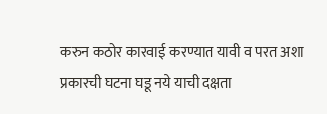करुन कठोर कारवाई करण्यात यावी व परत अशा प्रकारची घटना घडू नये याची दक्षता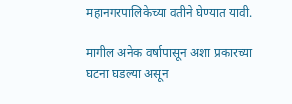महानगरपालिकेच्या वतीने घेण्यात यावी.

मागील अनेक वर्षापासून अशा प्रकारच्या घटना घडल्या असून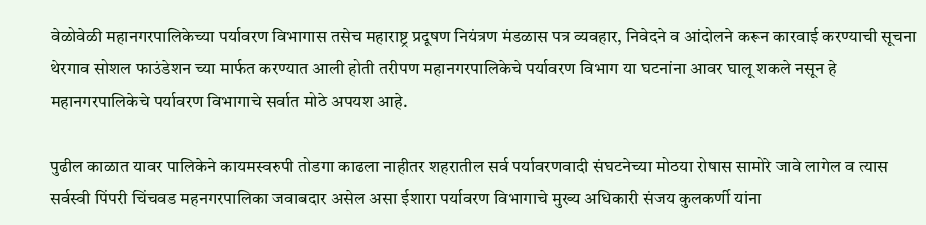वेळोवेळी महानगरपालिकेच्या पर्यावरण विभागास तसेच महाराष्ट्र प्रदूषण नियंत्रण मंडळास पत्र व्यवहार, निवेदने व आंदोलने करून कारवाई करण्याची सूचना थेरगाव सोशल फाउंडेशन च्या मार्फत करण्यात आली होती तरीपण महानगरपालिकेचे पर्यावरण विभाग या घटनांना आवर घालू शकले नसून हे महानगरपालिकेचे पर्यावरण विभागाचे सर्वात मोठे अपयश आहे.

पुढील काळात यावर पालिकेने कायमस्वरुपी तोडगा काढला नाहीतर शहरातील सर्व पर्यावरणवादी संघटनेच्या मोठया रोषास सामोरे जावे लागेल व त्यास सर्वस्वी पिंपरी चिंचवड महनगरपालिका जवाबदार असेल असा ईशारा पर्यावरण विभागाचे मुख्य अधिकारी संजय कुलकर्णी यांना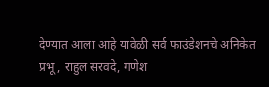देण्यात आला आहे यावेळी सर्व फाउंडेशनचे अनिकेत प्रभू, राहुल सरवदे, गणेश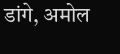डांगे, अमोल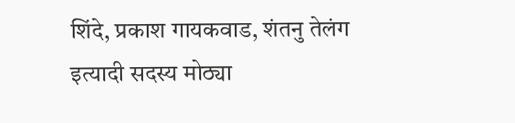शिंदे, प्रकाश गायकवाड, शंतनु तेलंग इत्यादी सदस्य मोठ्या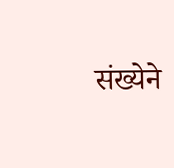संख्येने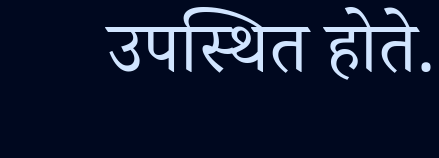उपस्थित होते.